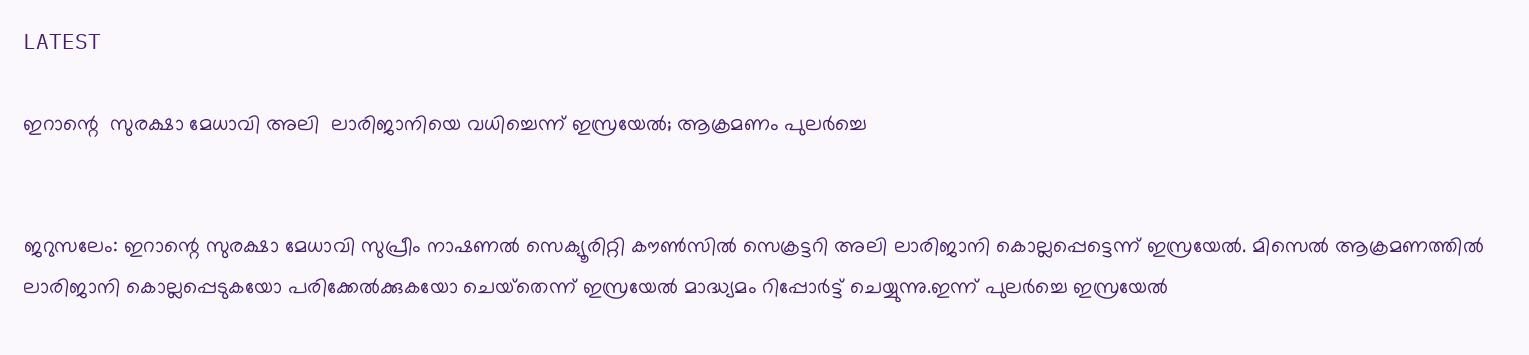LATEST

ഇറാന്റെ  സുരക്ഷാ മേധാവി അലി  ലാരിജാനിയെ വധിച്ചെന്ന് ഇസ്രയേൽ; ആക്രമണം പുലർച്ചെ


ജറുസലേം: ഇറാന്റെ സുരക്ഷാ മേധാവി സുപ്രീം നാഷണൽ സെക്യൂരിറ്റി കൗൺസിൽ സെക്രട്ടറി അലി ലാരിജാനി കൊല്ലപ്പെട്ടെന്ന് ഇസ്രയേൽ. മിസെൽ ആക്രമണത്തിൽ ലാരിജാനി കൊല്ലപ്പെടുകയോ പരിക്കേൽക്കുകയോ ചെയ്‌തെന്ന് ഇസ്രയേൽ മാദ്ധ്യമം റിപ്പോർട്ട് ചെയ്യുന്നു.ഇന്ന് പുലർച്ചെ ഇസ്രയേൽ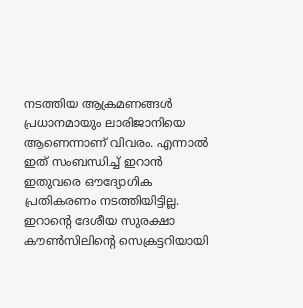നടത്തിയ ആക്രമണങ്ങൾ പ്രധാനമായും ലാരിജാനിയെ ആണെന്നാണ് വിവരം. എന്നാൽ ഇത് സംബന്ധിച്ച് ഇറാൻ ഇതുവരെ ഔദ്യോഗിക പ്രതികരണം നടത്തിയിട്ടില്ല. ഇറാന്റെ ദേശീയ സുരക്ഷാ കൗൺസിലിന്റെ സെക്രട്ടറിയായി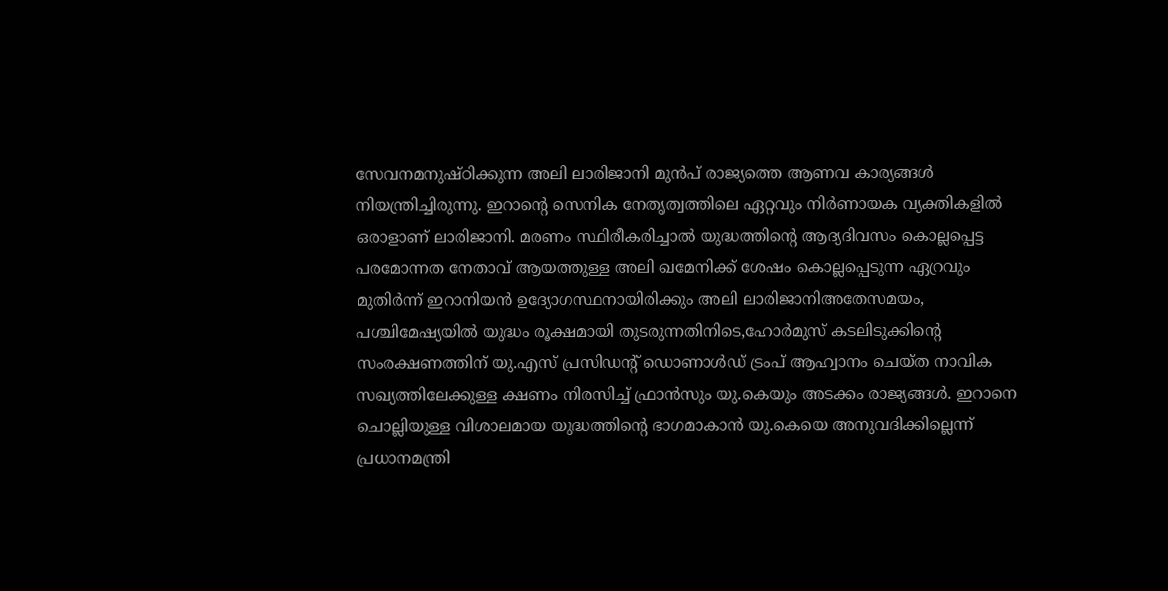സേവനമനുഷ്ഠിക്കുന്ന അലി ലാരിജാനി മുൻപ് രാജ്യത്തെ ആണവ കാര്യങ്ങൾ നിയന്ത്രിച്ചിരുന്നു. ഇറാന്റെ സെനിക നേതൃത്വത്തിലെ ഏറ്റവും നിർണായക വ്യക്തികളിൽ ഒരാളാണ് ലാരിജാനി. മരണം സ്ഥിരീകരിച്ചാൽ യുദ്ധത്തിന്റെ ആദ്യദിവസം കൊല്ലപ്പെട്ട പരമോന്നത നേതാവ് ആയത്തുള്ള അലി ഖമേനിക്ക് ശേഷം കൊല്ലപ്പെടുന്ന ഏറ്രവും മുതിർന്ന് ഇറാനിയൻ ഉദ്യോഗസ്ഥനായിരിക്കും അലി ലാരിജാനിഅതേസമയം, പശ്ചിമേഷ്യയിൽ യുദ്ധം രൂക്ഷമായി തുടരുന്നതിനിടെ,ഹോർമുസ് കടലിടുക്കിന്റെ സംരക്ഷണത്തിന് യു.എസ് പ്രസിഡന്റ് ഡൊണാൾഡ് ട്രംപ് ആഹ്വാനം ചെയ്ത നാവിക സഖ്യത്തിലേക്കുള്ള ക്ഷണം നിരസിച്ച് ഫ്രാൻസും യു.കെയും അടക്കം രാജ്യങ്ങൾ. ഇറാനെ ചൊല്ലിയുള്ള വിശാലമായ യുദ്ധത്തിന്റെ ഭാഗമാകാൻ യു.കെയെ അനുവദിക്കില്ലെന്ന് പ്രധാനമന്ത്രി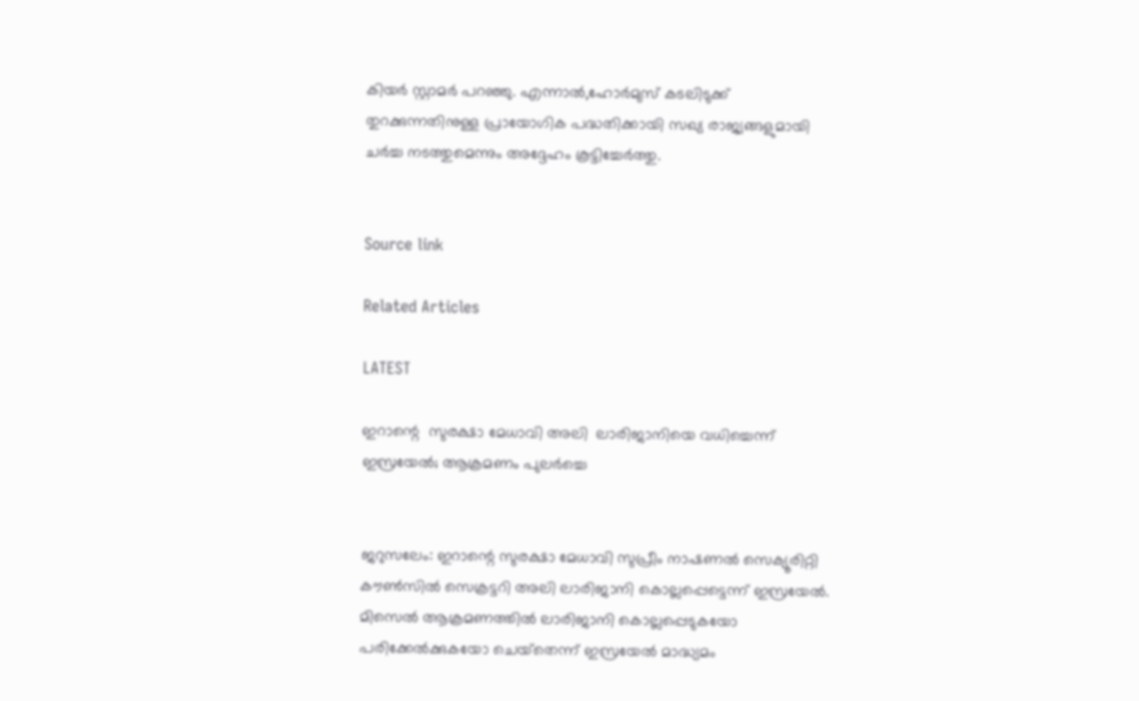കിയർ സ്റ്റാമർ പറഞ്ഞു. എന്നാൽ,ഹോർമുസ് കടലിടുക്ക് തുറക്കുന്നതിനുള്ള പ്രായോഗിക പദ്ധതിക്കായി സഖ്യ രാജ്യങ്ങളുമായി ചർച്ച നടത്തുമെന്നും അദ്ദേഹം കൂട്ടിച്ചേർത്തു.


Source link

Related Articles

LATEST

ഇറാന്റെ  സുരക്ഷാ മേധാവി അലി  ലാരിജാനിയെ വധിച്ചെന്ന് ഇസ്രയേൽ; ആക്രമണം പുലർച്ചെ


ജറുസലേം: ഇറാന്റെ സുരക്ഷാ മേധാവി സുപ്രീം നാഷണൽ സെക്യൂരിറ്റി കൗൺസിൽ സെക്രട്ടറി അലി ലാരിജാനി കൊല്ലപ്പെട്ടെന്ന് ഇസ്രയേൽ. മിസെൽ ആക്രമണത്തിൽ ലാരിജാനി കൊല്ലപ്പെടുകയോ പരിക്കേൽക്കുകയോ ചെയ്‌തെന്ന് ഇസ്രയേൽ മാദ്ധ്യമം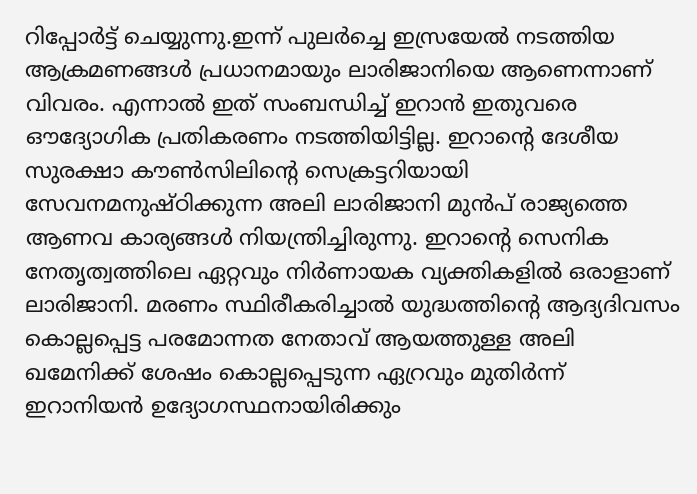റിപ്പോർട്ട് ചെയ്യുന്നു.ഇന്ന് പുലർച്ചെ ഇസ്രയേൽ നടത്തിയ ആക്രമണങ്ങൾ പ്രധാനമായും ലാരിജാനിയെ ആണെന്നാണ് വിവരം. എന്നാൽ ഇത് സംബന്ധിച്ച് ഇറാൻ ഇതുവരെ ഔദ്യോഗിക പ്രതികരണം നടത്തിയിട്ടില്ല. ഇറാന്റെ ദേശീയ സുരക്ഷാ കൗൺസിലിന്റെ സെക്രട്ടറിയായി സേവനമനുഷ്ഠിക്കുന്ന അലി ലാരിജാനി മുൻപ് രാജ്യത്തെ ആണവ കാര്യങ്ങൾ നിയന്ത്രിച്ചിരുന്നു. ഇറാന്റെ സെനിക നേതൃത്വത്തിലെ ഏറ്റവും നിർണായക വ്യക്തികളിൽ ഒരാളാണ് ലാരിജാനി. മരണം സ്ഥിരീകരിച്ചാൽ യുദ്ധത്തിന്റെ ആദ്യദിവസം കൊല്ലപ്പെട്ട പരമോന്നത നേതാവ് ആയത്തുള്ള അലി ഖമേനിക്ക് ശേഷം കൊല്ലപ്പെടുന്ന ഏറ്രവും മുതിർന്ന് ഇറാനിയൻ ഉദ്യോഗസ്ഥനായിരിക്കും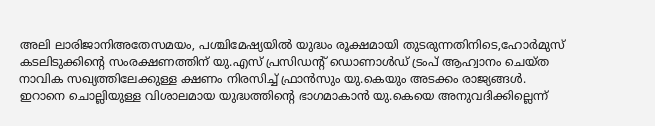അലി ലാരിജാനിഅതേസമയം, പശ്ചിമേഷ്യയിൽ യുദ്ധം രൂക്ഷമായി തുടരുന്നതിനിടെ,ഹോർമുസ് കടലിടുക്കിന്റെ സംരക്ഷണത്തിന് യു.എസ് പ്രസിഡന്റ് ഡൊണാൾഡ് ട്രംപ് ആഹ്വാനം ചെയ്ത നാവിക സഖ്യത്തിലേക്കുള്ള ക്ഷണം നിരസിച്ച് ഫ്രാൻസും യു.കെയും അടക്കം രാജ്യങ്ങൾ. ഇറാനെ ചൊല്ലിയുള്ള വിശാലമായ യുദ്ധത്തിന്റെ ഭാഗമാകാൻ യു.കെയെ അനുവദിക്കില്ലെന്ന്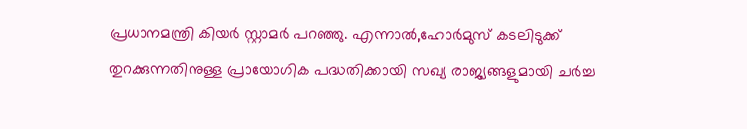പ്രധാനമന്ത്രി കിയർ സ്റ്റാമർ പറഞ്ഞു. എന്നാൽ,ഹോർമുസ് കടലിടുക്ക് തുറക്കുന്നതിനുള്ള പ്രായോഗിക പദ്ധതിക്കായി സഖ്യ രാജ്യങ്ങളുമായി ചർച്ച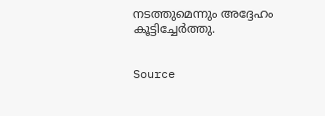നടത്തുമെന്നും അദ്ദേഹം കൂട്ടിച്ചേർത്തു.


Source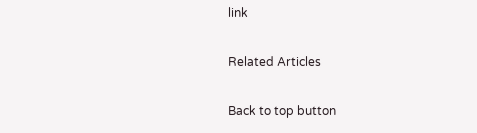link

Related Articles

Back to top button